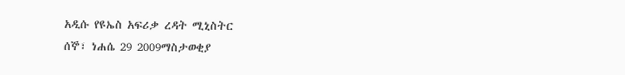አዲሱ የዩኤስ አፍሪቃ ረዳት ሚኒስትር
ሰኞ፣ ነሐሴ 29 2009ማስታወቂያ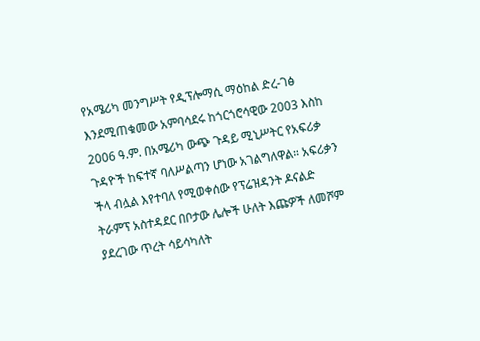የአሜሪካ መንግሥት የዲፕሎማሲ ማዕከል ድረ-ገፅ እንደሚጠቁመው አምባሳደሩ ከጎርጎሮሳዊው 2003 እስከ 2006 ዓ.ም. በአሜሪካ ውጭ ጉዳይ ሚኒሥትር የአፍሪቃ ጉዳዮች ከፍተኛ ባለሥልጣን ሆነው አገልግለዋል። አፍሪቃን ችላ ብሏል እየተባለ የሚወቀሰው የፕሬዝዳንት ዶናልድ ትራምፕ አስተዳደር በቦታው ሌሎች ሁለት እጩዎች ለመሾም ያደረገው ጥረት ሳይሳካለት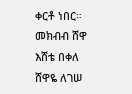ቀርቶ ነበር።
መክብብ ሸዋ
እሸቴ በቀለ
ሸዋዬ ለገሠ